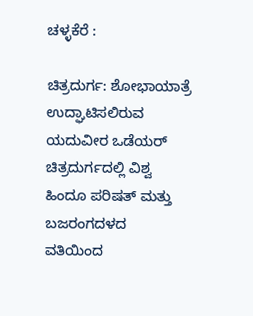ಚಳ್ಳಕೆರೆ :

ಚಿತ್ರದುರ್ಗ: ಶೋಭಾಯಾತ್ರೆ ಉದ್ಘಾಟಿಸಲಿರುವ
ಯದುವೀರ ಒಡೆಯರ್
ಚಿತ್ರದುರ್ಗದಲ್ಲಿ ವಿಶ್ವ ಹಿಂದೂ ಪರಿಷತ್ ಮತ್ತು ಬಜರಂಗದಳದ
ವತಿಯಿಂದ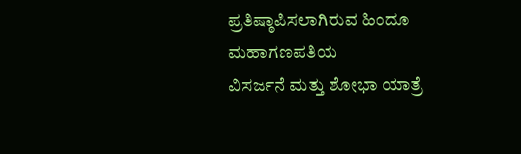ಪ್ರತಿಷ್ಠಾಪಿಸಲಾಗಿರುವ ಹಿಂದೂ ಮಹಾಗಣಪತಿಯ
ವಿಸರ್ಜನೆ ಮತ್ತು ಶೋಭಾ ಯಾತ್ರೆ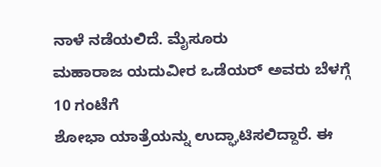ನಾಳೆ ನಡೆಯಲಿದೆ. ಮೈಸೂರು
ಮಹಾರಾಜ ಯದುವೀರ ಒಡೆಯರ್ ಅವರು ಬೆಳಗ್ಗೆ 10 ಗಂಟೆಗೆ
ಶೋಭಾ ಯಾತ್ರೆಯನ್ನು ಉದ್ಘಾಟಿಸಲಿದ್ದಾರೆ. ಈ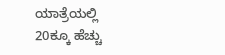ಯಾತ್ರೆಯಲ್ಲಿ
20ಕ್ಕೂ ಹೆಚ್ಚು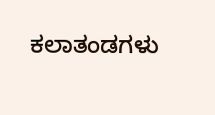ಕಲಾತಂಡಗಳು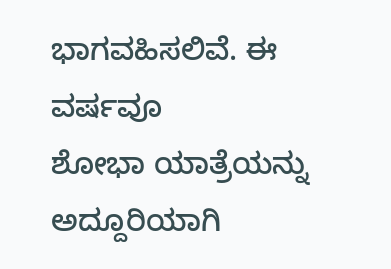ಭಾಗವಹಿಸಲಿವೆ. ಈ ವರ್ಷವೂ
ಶೋಭಾ ಯಾತ್ರೆಯನ್ನು ಅದ್ದೂರಿಯಾಗಿ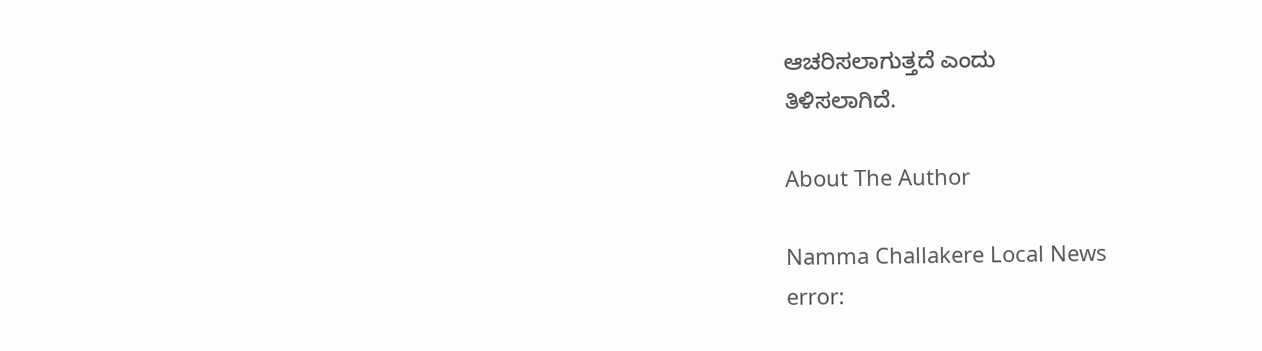ಆಚರಿಸಲಾಗುತ್ತದೆ ಎಂದು
ತಿಳಿಸಲಾಗಿದೆ.

About The Author

Namma Challakere Local News
error: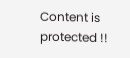Content is protected !!